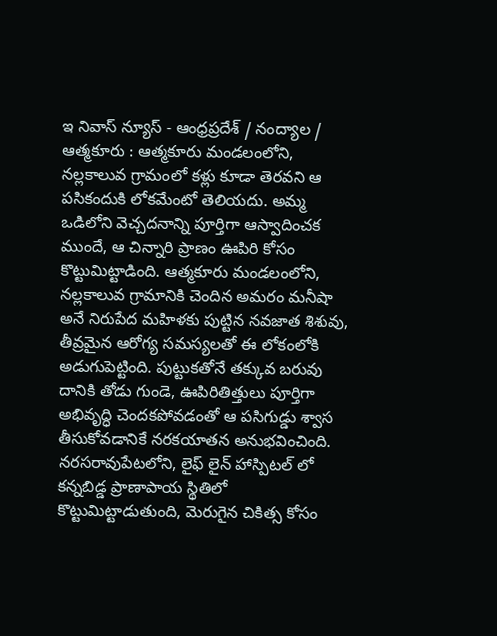ఇ నివాస్ న్యూస్ - ఆంధ్రప్రదేశ్ / నంద్యాల / ఆత్మకూరు : ఆత్మకూరు మండలంలోని, నల్లకాలువ గ్రామంలో కళ్లు కూడా తెరవని ఆ పసికందుకి లోకమేంటో తెలియదు. అమ్మ ఒడిలోని వెచ్చదనాన్ని పూర్తిగా ఆస్వాదించక ముందే, ఆ చిన్నారి ప్రాణం ఊపిరి కోసం కొట్టుమిట్టాడింది. ఆత్మకూరు మండలంలోని, నల్లకాలువ గ్రామానికి చెందిన అమరం మనీషా అనే నిరుపేద మహిళకు పుట్టిన నవజాత శిశువు, తీవ్రమైన ఆరోగ్య సమస్యలతో ఈ లోకంలోకి అడుగుపెట్టింది. పుట్టుకతోనే తక్కువ బరువు దానికి తోడు గుండె, ఊపిరితిత్తులు పూర్తిగా అభివృద్ధి చెందకపోవడంతో ఆ పసిగుడ్డు శ్వాస తీసుకోవడానికే నరకయాతన అనుభవించింది. నరసరావుపేటలోని, లైఫ్ లైన్ హాస్పిటల్ లో కన్నబిడ్డ ప్రాణాపాయ స్థితిలో కొట్టుమిట్టాడుతుంది, మెరుగైన చికిత్స కోసం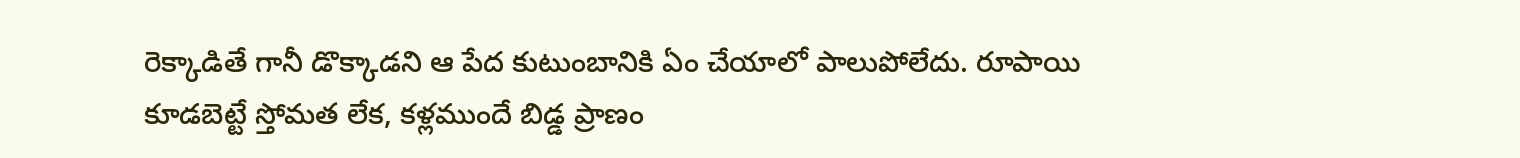రెక్కాడితే గానీ డొక్కాడని ఆ పేద కుటుంబానికి ఏం చేయాలో పాలుపోలేదు. రూపాయి కూడబెట్టే స్తోమత లేక, కళ్లముందే బిడ్డ ప్రాణం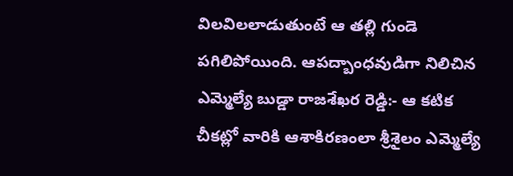విలవిలలాడుతుంటే ఆ తల్లి గుండె పగిలిపోయింది. ఆపద్బాంధవుడిగా నిలిచిన ఎమ్మెల్యే బుడ్డా రాజశేఖర రెడ్డి:- ఆ కటిక చీకట్లో వారికి ఆశాకిరణంలా శ్రీశైలం ఎమ్మెల్యే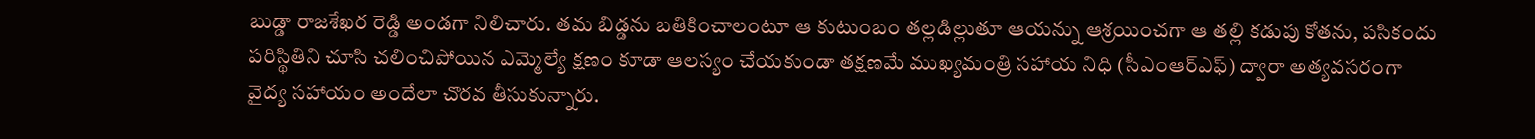బుడ్డా రాజశేఖర రెడ్డి అండగా నిలిచారు. తమ బిడ్డను బతికించాలంటూ ఆ కుటుంబం తల్లడిల్లుతూ ఆయన్ను ఆశ్రయించగా ఆ తల్లి కడుపు కోతను, పసికందు పరిస్థితిని చూసి చలించిపోయిన ఎమ్మెల్యే క్షణం కూడా ఆలస్యం చేయకుండా తక్షణమే ముఖ్యమంత్రి సహాయ నిధి (సీఎంఆర్ఎఫ్) ద్వారా అత్యవసరంగా వైద్య సహాయం అందేలా చొరవ తీసుకున్నారు.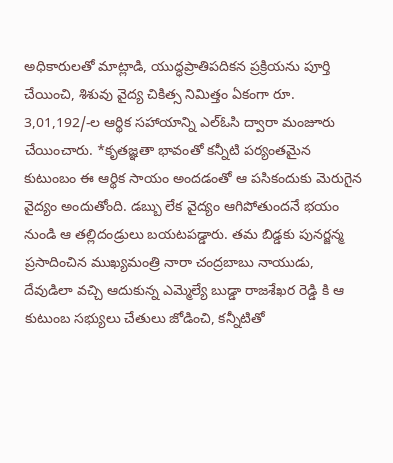అధికారులతో మాట్లాడి, యుద్ధప్రాతిపదికన ప్రక్రియను పూర్తి చేయించి, శిశువు వైద్య చికిత్స నిమిత్తం ఏకంగా రూ. 3,01,192/-ల ఆర్థిక సహాయాన్ని ఎల్ఓసి ద్వారా మంజూరు చేయించారు. *కృతజ్ఞతా భావంతో కన్నీటి పర్యంతమైన కుటుంబం ఈ ఆర్థిక సాయం అందడంతో ఆ పసికందుకు మెరుగైన వైద్యం అందుతోంది. డబ్బు లేక వైద్యం ఆగిపోతుందనే భయం నుండి ఆ తల్లిదండ్రులు బయటపడ్డారు. తమ బిడ్డకు పునర్జన్మ ప్రసాదించిన ముఖ్యమంత్రి నారా చంద్రబాబు నాయుడు, దేవుడిలా వచ్చి ఆదుకున్న ఎమ్మెల్యే బుడ్డా రాజశేఖర రెడ్డి కి ఆ కుటుంబ సభ్యులు చేతులు జోడించి, కన్నీటితో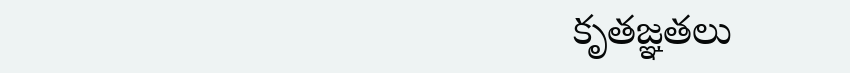కృతజ్ఞతలు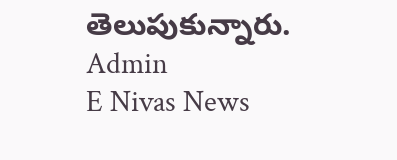తెలుపుకున్నారు.
Admin
E Nivas News